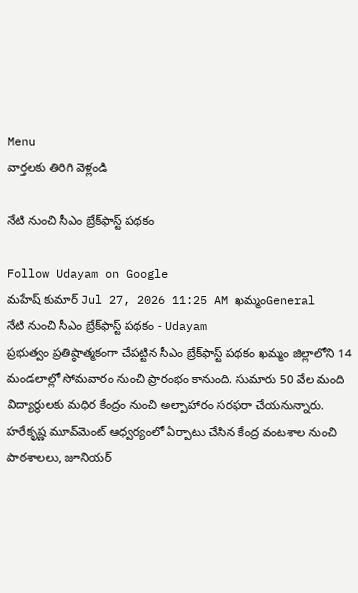Menu
వార్తలకు తిరిగి వెళ్లండి

నేటి నుంచి సీఎం బ్రేక్‌ఫాస్ట్‌ పథకం

Follow Udayam on Google
మహేష్ కుమార్ Jul 27, 2026 11:25 AM ఖమ్మంGeneral
నేటి నుంచి సీఎం బ్రేక్‌ఫాస్ట్‌ పథకం - Udayam
ప్రభుత్వం ప్రతిష్ఠాత్మకంగా చేపట్టిన సీఎం బ్రేక్‌ఫాస్ట్‌ పథకం ఖమ్మం జిల్లాలోని 14 మండలాల్లో సోమవారం నుంచి ప్రారంభం కానుంది. సుమారు 50 వేల మంది విద్యార్థులకు మధిర కేంద్రం నుంచి అల్పాహారం సరఫరా చేయనున్నారు. హరేకృష్ణ మూవ్‌మెంట్‌ ఆధ్వర్యంలో ఏర్పాటు చేసిన కేంద్ర వంటశాల నుంచి పాఠశాలలు, జూనియర్‌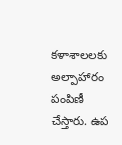కళాశాలలకు అల్పాహారం పంపిణీ చేస్తారు. ఉప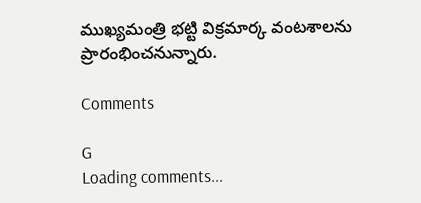ముఖ్యమంత్రి భట్టి విక్రమార్క వంటశాలను ప్రారంభించనున్నారు.

Comments

G
Loading comments...